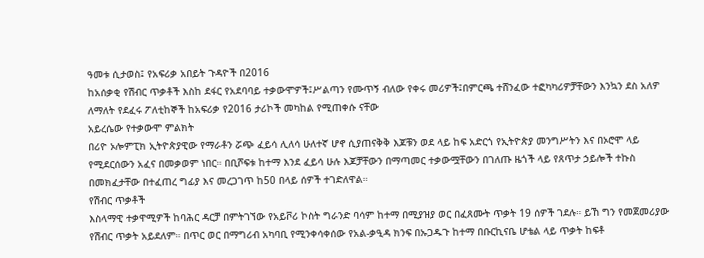ዓመቱ ሲታወስ፤ የአፍሪቃ አበይት ጉዳዮች በ2016
ከአሰቃቂ የሽብር ጥቃቶች እስከ ደፋር የአደባባይ ተቃውሞዎች፤ሥልጣን የሙጥኝ ብለው የቀሩ መሪዎች፤በምርጫ ተሸንፈው ተፎካካሪዎቻቸውን እንኳን ደስ አለዎ ለማለት የደፈሩ ፖለቲከኞች ከአፍሪቃ የ2016 ታሪኮች መካከል የሚጠቀሱ ናቸው
አይረሴው የተቃውሞ ምልክት
በሪዮ ኦሎምፒክ ኢትዮጵያዊው የማራቶን ሯጭ ፈይሳ ሊለሳ ሁለተኛ ሆኖ ሲያጠናቅቅ እጆቹን ወደ ላይ ከፍ አድርጎ የኢትዮጵያ መንግሥትን እና በኦሮሞ ላይ የሚደርሰውን አፈና በመቃወም ነበር። በቢሾፍቱ ከተማ እንደ ፈይሳ ሁሉ እጆቻቸውን በማጣመር ተቃውሟቸውን በገለጡ ዜጎች ላይ የጸጥታ ኃይሎች ተኩስ በመክፈታቸው በተፈጠረ ግፊያ እና መረጋገጥ ከ50 በላይ ሰዎች ተገድለዋል።
የሽብር ጥቃቶች
እስላማዊ ተቃዋሚዎች ከባሕር ዳርቻ በምትገኘው የአይቮሪ ኮስት ግራንድ ባሳም ከተማ በሚያዝያ ወር በፈጸሙት ጥቃት 19 ሰዎች ገደሉ። ይኸ ግን የመጀመሪያው የሽብር ጥቃት አይደለም። በጥር ወር በማግሪብ አካባቢ የሚንቀሳቀሰው የአል-ቃዒዳ ክንፍ በኡጋዱጉ ከተማ በቡርኪናቤ ሆቴል ላይ ጥቃት ከፍቶ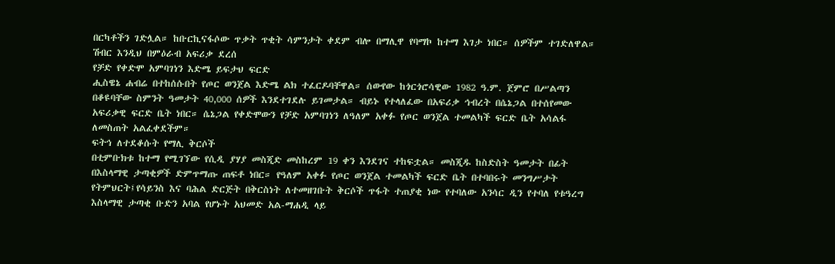በርካቶችን ገድሏል። ከቡርኪናፋሶው ጥቃት ጥቂት ሳምንታት ቀደም ብሎ በማሊዋ የባማኮ ከተማ እገታ ነበር። ሰዎችም ተገድለዋል። ሽብር እንዲህ በምዕራብ አፍሪቃ ደረሰ
የቻድ የቀድሞ አምባገነን እድሜ ይፍታህ ፍርድ
ሒስዌኔ ሐብሬ በተከሰሱበት የጦር ወንጀል እድሜ ልክ ተፈርዶባቸዋል። ሰውየው ከጎርጎሮሳዊው 1982 ዓ.ም. ጀምሮ በሥልጣን በቆዩባቸው ስምንት ዓመታት 40,000 ሰዎች እንደተገደሉ ይገመታል። ብይኑ የተላለፈው በአፍሪቃ ኅብረት በሴኔጋል በተሰየመው አፍሪቃዊ ፍርድ ቤት ነበር። ሴኔጋል የቀድሞውን የቻድ አምባገነን ለዓለም አቀፉ የጦር ወንጀል ተመልካች ፍርድ ቤት አሳልፋ ለመስጠት አልፈቀደችም።
ፍትኅ ለተደቆሱት የማሊ ቅርሶች
በቲምቡክቱ ከተማ የሚገኘው የሲዲ ያሃያ መስጂድ መስከረም 19 ቀን እንደገና ተከፍቷል። መስጂዱ ከስድስት ዓመታት በፊት በእስላማዊ ታጣቂዎች ድምጥማጡ ጠፍቶ ነበር። የዓለም አቀፉ የጦር ወንጀል ተመልካች ፍርድ ቤት በተባበሩት መንግሥታት የትምህርት፤የሳይንስ እና ባሕል ድርጅት በቅርስነት ለተመዘገቡት ቅርሶች ጥፋት ተጠያቂ ነው የተባለው አንሳር ዲን የተባለ የቱዓረግ እስላማዊ ታጣቂ ቡድን አባል የሆኑት አህመድ አል-ማሐዲ ላይ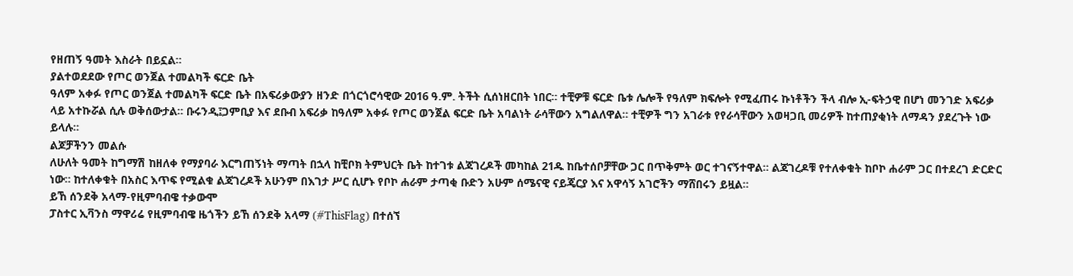የዘጠኝ ዓመት እስራት በይኗል።
ያልተወደደው የጦር ወንጀል ተመልካች ፍርድ ቤት
ዓለም አቀፉ የጦር ወንጀል ተመልካች ፍርድ ቤት በአፍሪቃውያን ዘንድ በጎርጎሮሳዊው 2016 ዓ.ም. ትችት ሲሰነዘርበት ነበር። ተቺዎቹ ፍርድ ቤቱ ሌሎች የዓለም ክፍሎት የሚፈጠሩ ኩነቶችን ችላ ብሎ ኢ-ፍትኃዊ በሆነ መንገድ አፍሪቃ ላይ አተኩሯል ሲሉ ወቅሰውታል። ቡሩንዲ፤ጋምቢያ እና ደቡብ አፍሪቃ ከዓለም አቀፉ የጦር ወንጀል ፍርድ ቤት አባልነት ራሳቸውን አግልለዋል። ተቺዎች ግን አገራቱ የየራሳቸውን አወዛጋቢ መሪዎች ከተጠያቂነት ለማዳን ያደረጉት ነው ይላሉ።
ልጆቻችንን መልሱ
ለሁለት ዓመት ከግማሽ ከዘለቀ የማያባራ እርግጠኝነት ማጣት በኋላ ከቺቦክ ትምህርት ቤት ከተገቱ ልጃገረዶች መካከል 21ዱ ከቤተሰቦቻቸው ጋር በጥቅምት ወር ተገናኝተዋል። ልጃገረዶቹ የተለቀቁት ከቦኮ ሐራም ጋር በተደረገ ድርድር ነው። ከተለቀቁት በአስር እጥፍ የሚልቁ ልጃገረዶች አሁንም በእገታ ሥር ሲሆኑ የቦኮ ሐራም ታጣቂ ቡድን አሁም ሰሜናዊ ናይጄርያ እና አዋሳኝ አገሮችን ማሸበሩን ይዟል።
ይኸ ሰንደቅ አላማ-የዚምባብዌ ተቃውሞ
ፓስተር ኢቫንስ ማዋሪሬ የዚምባብዌ ዜጎችን ይኸ ሰንደቅ አላማ (#ThisFlag) በተሰኘ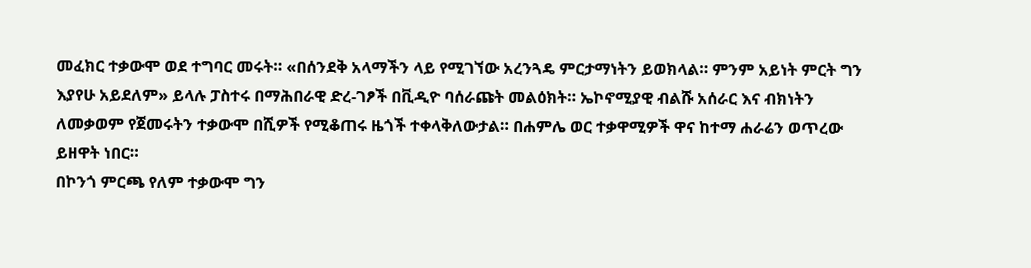መፈክር ተቃውሞ ወደ ተግባር መሩት። «በሰንደቅ አላማችን ላይ የሚገኘው አረንጓዴ ምርታማነትን ይወክላል። ምንም አይነት ምርት ግን እያየሁ አይደለም» ይላሉ ፓስተሩ በማሕበራዊ ድረ-ገፆች በቪዲዮ ባሰራጩት መልዕክት። ኤኮኖሚያዊ ብልሹ አሰራር እና ብክነትን ለመቃወም የጀመሩትን ተቃውሞ በሺዎች የሚቆጠሩ ዜጎች ተቀላቅለውታል። በሐምሌ ወር ተቃዋሚዎች ዋና ከተማ ሐራሬን ወጥረው ይዘዋት ነበር።
በኮንጎ ምርጫ የለም ተቃውሞ ግን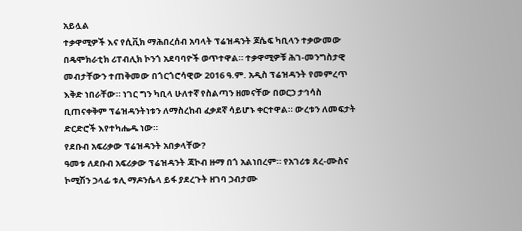አይሏል
ተቃዋሚዎች እና የሲቪክ ማሕበረሰብ አባላት ፕሬዝዳንት ጆሴፍ ካቢላን ተቃውመው በዴሞክራቲክ ሪፐብሊክ ኮንጎ አደባባዮች ወጥተዋል። ተቃዋሚዎቹ ሕገ-መንግስታዊ መብታቸውን ተጠቅመው በጎርጎሮሳዊው 2016 ዓ.ም. አዲስ ፕሬዝዳንት የመምረጥ እቅድ ነበራቸው። ነገር ግን ካቢላ ሁለተኛ የስልጣን ዘመናቸው በወርኃ ታኅሳስ ቢጠናቀቅም ፕሬዝዳንትነቱን ለማስረከብ ፈቃደኛ ሳይሆኑ ቀርተዋል። ውረቱን ለመፍታት ድርድሮች እየተካሔዱ ነው።
የደቡብ አፍሪቃው ፕሬዝዳንት አበቃላቸው?
ዓመቱ ለደቡብ አፍሪቃው ፕሬዝዳንት ጃኮብ ዙማ በጎ አልነበረም። የአገሪቱ ጸረ-ሙስና ኮሚሽን ኃላፊ ቱሊ ማዶንሴላ ይፋ ያደረጉት ዘገባ ኃብታሙ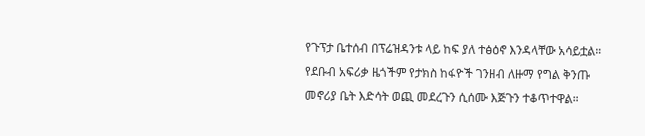የጉፕታ ቤተሰብ በፕሬዝዳንቱ ላይ ከፍ ያለ ተፅዕኖ እንዳላቸው አሳይቷል። የደቡብ አፍሪቃ ዜጎችም የታክስ ከፋዮች ገንዘብ ለዙማ የግል ቅንጡ መኖሪያ ቤት እድሳት ወጪ መደረጉን ሲሰሙ እጅጉን ተቆጥተዋል።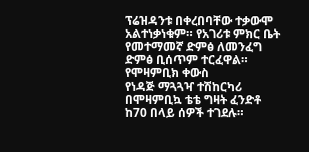ፕሬዝዳንቱ በቀረበባቸው ተቃውሞ አልተነቃነቁም። የአገሪቱ ምክር ቤት የመተማመኛ ድምፅ ለመንፈግ ድምፅ ቢሰጥም ተርፈዋል።
የሞዛምቢክ ቀውስ
የነዳጅ ማጓጓዣ ተሽከርካሪ በሞዛምቢኳ ቴቴ ግዛት ፈንድቶ ከ70 በላይ ሰዎች ተገደሉ።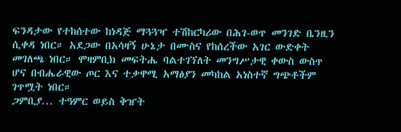ፍንዳታው የተከሰተው ከነዳጅ ማጓጓዣ ተሽከርካሪው በሕገ-ወጥ መንገድ ቤንዚን ሲቀዳ ነበር። አደጋው በአሳዛኝ ሁኔታ በሙስና የከሰረችው አገር ውድቀት መገለጫ ነበር። ሞዛምቢክ መፍትሔ ባልተገኘለት መንግሥታዊ ቀውስ ውስጥ ሆና በብሔራዊው ጦር እና ተቃዋሚ አማፅያን መካከል አነስተኛ ግጭቶችም ገጥሟት ነበር።
ጋምቢያ... ተዓምር ወይስ ቅዠት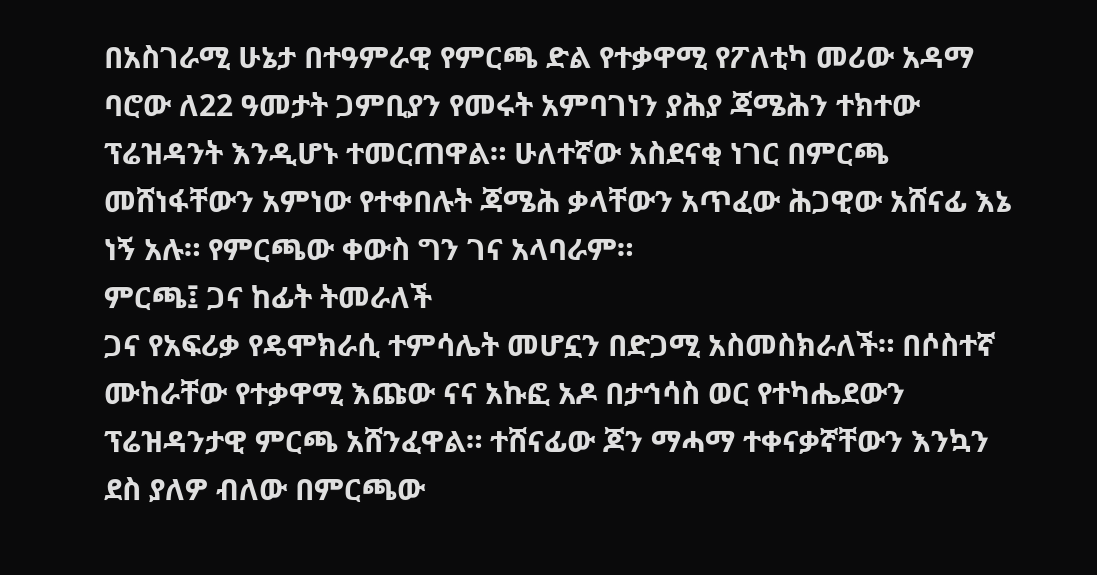በአስገራሚ ሁኔታ በተዓምራዊ የምርጫ ድል የተቃዋሚ የፖለቲካ መሪው አዳማ ባሮው ለ22 ዓመታት ጋምቢያን የመሩት አምባገነን ያሕያ ጃሜሕን ተክተው ፕሬዝዳንት እንዲሆኑ ተመርጠዋል። ሁለተኛው አስደናቂ ነገር በምርጫ መሸነፋቸውን አምነው የተቀበሉት ጃሜሕ ቃላቸውን አጥፈው ሕጋዊው አሸናፊ እኔ ነኝ አሉ። የምርጫው ቀውስ ግን ገና አላባራም።
ምርጫ፤ ጋና ከፊት ትመራለች
ጋና የአፍሪቃ የዴሞክራሲ ተምሳሌት መሆኗን በድጋሚ አስመስክራለች። በሶስተኛ ሙከራቸው የተቃዋሚ እጩው ናና አኩፎ አዶ በታኅሳስ ወር የተካሔደውን ፕሬዝዳንታዊ ምርጫ አሸንፈዋል። ተሸናፊው ጆን ማሓማ ተቀናቃኛቸውን እንኳን ደስ ያለዎ ብለው በምርጫው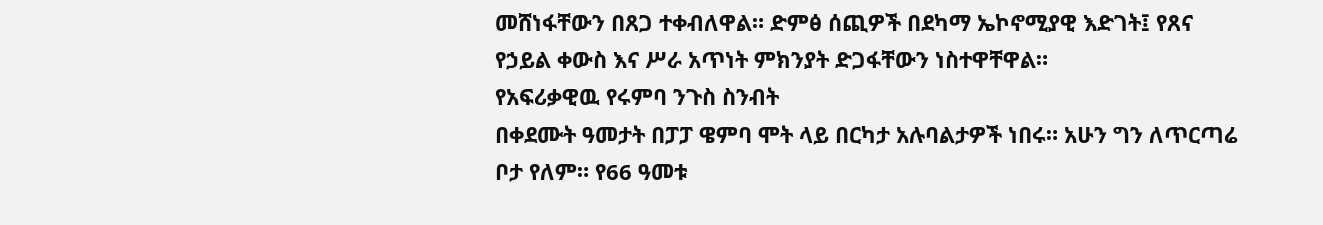መሸነፋቸውን በጸጋ ተቀብለዋል። ድምፅ ሰጪዎች በደካማ ኤኮኖሚያዊ እድገት፤ የጸና የኃይል ቀውስ እና ሥራ አጥነት ምክንያት ድጋፋቸውን ነስተዋቸዋል።
የአፍሪቃዊዉ የሩምባ ንጉስ ስንብት
በቀደሙት ዓመታት በፓፓ ዌምባ ሞት ላይ በርካታ አሉባልታዎች ነበሩ። አሁን ግን ለጥርጣሬ ቦታ የለም። የ66 ዓመቱ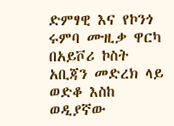ድምፃዊ እና የኮንጎ ሩምባ ሙዚቃ ዋርካ በአይቮሪ ኮስት አቢጃን መድረክ ላይ ወድቆ እስከ ወዲያኛው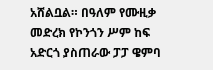አሸልቧል። በዓለም የሙዚቃ መድረክ የኮንጎን ሥም ከፍ አድርጎ ያስጠራው ፓፓ ዌምባ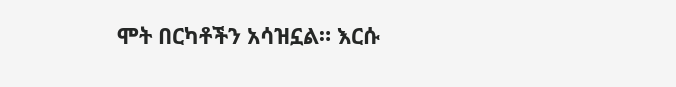ሞት በርካቶችን አሳዝኗል። እርሱ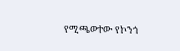የሚጫወተው የኮንጎ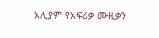አሊያም የአፍሪቃ ሙዚቃን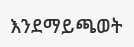እንደማይጫወት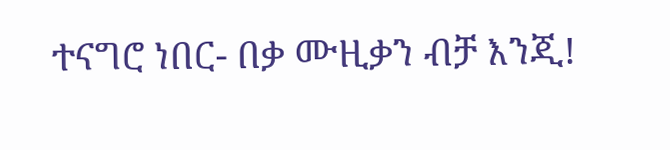ተናግሮ ነበር- በቃ ሙዚቃን ብቻ እንጂ!